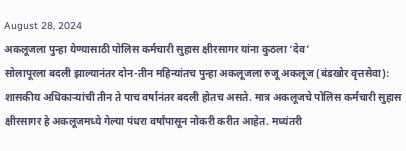August 28, 2024
अकलूजला पुन्हा येण्यासाठी पोलिस कर्मचारी सुहास क्षीरसागर यांना कुठला ‘देव’
सोलापूरला बदली झाल्यानंतर दोन-तीन महिन्यांतच पुन्हा अकलूजला रुजू अकलूज (बंडखोर वृत्तसेवा): शासकीय अधिकाऱ्यांची तीन ते पाच वर्षानंतर बदली होतच असते. मात्र अकलूजचे पोलिस कर्मचारी सुहास क्षीरसागर हे अकलूजमध्ये गेल्या पंधरा वर्षांपासून नोकरी करीत आहेत. मध्यंतरी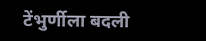टेंभुर्णीला बदली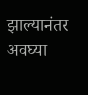झाल्यानंतर अवघ्या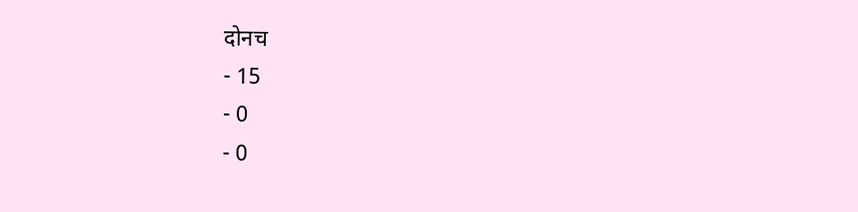दोनच
- 15
- 0
- 0